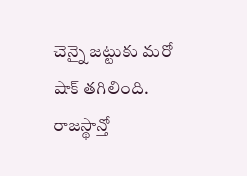చెన్నై జట్టుకు మరో షాక్ తగిలింది. రాజస్థాన్తో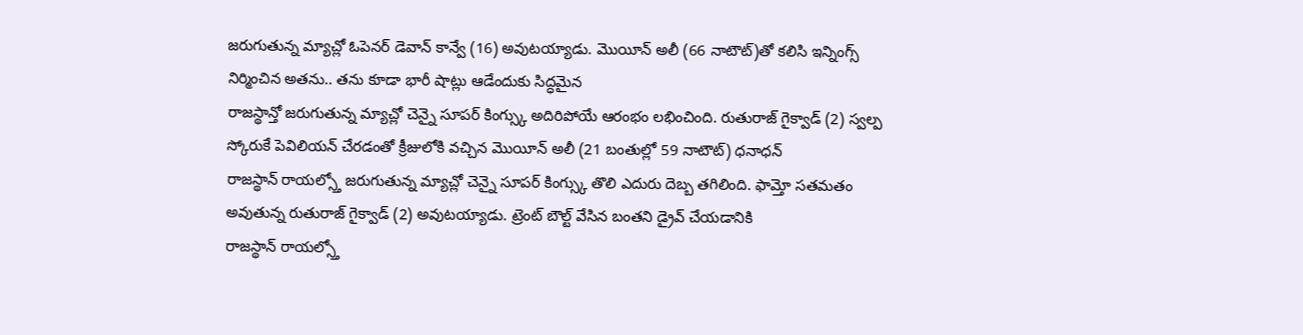జరుగుతున్న మ్యాచ్లో ఓపెనర్ డెవాన్ కాన్వే (16) అవుటయ్యాడు. మొయీన్ అలీ (66 నాటౌట్)తో కలిసి ఇన్నింగ్స్ నిర్మించిన అతను.. తను కూడా భారీ షాట్లు ఆడేందుకు సిద్ధమైన
రాజస్థాన్తో జరుగుతున్న మ్యాచ్లో చెన్నై సూపర్ కింగ్స్కు అదిరిపోయే ఆరంభం లభించింది. రుతురాజ్ గైక్వాడ్ (2) స్వల్ప స్కోరుకే పెవిలియన్ చేరడంతో క్రీజులోకి వచ్చిన మొయీన్ అలీ (21 బంతుల్లో 59 నాటౌట్) ధనాధన్
రాజస్థాన్ రాయల్స్తో జరుగుతున్న మ్యాచ్లో చెన్నై సూపర్ కింగ్స్కు తొలి ఎదురు దెబ్బ తగిలింది. ఫామ్తో సతమతం అవుతున్న రుతురాజ్ గైక్వాడ్ (2) అవుటయ్యాడు. ట్రెంట్ బౌల్ట్ వేసిన బంతని డ్రైవ్ చేయడానికి
రాజస్థాన్ రాయల్స్తో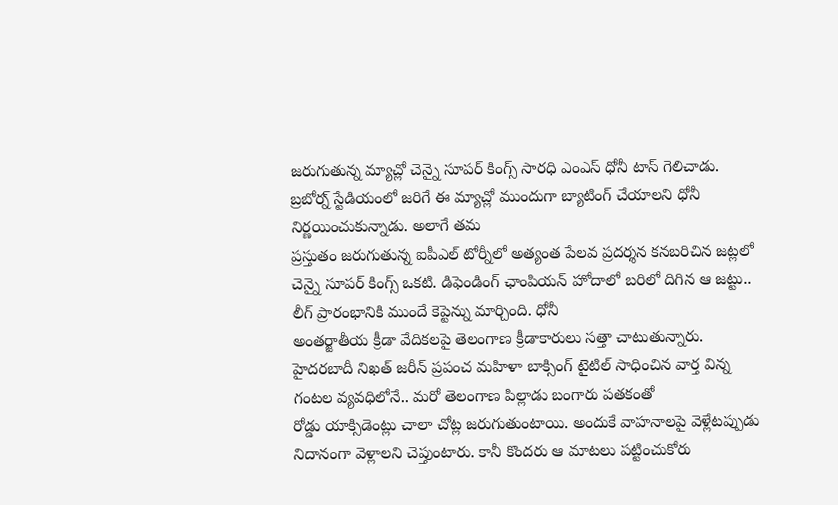జరుగుతున్న మ్యాచ్లో చెన్నై సూపర్ కింగ్స్ సారధి ఎంఎస్ ధోనీ టాస్ గెలిచాడు. బ్రబోర్న్ స్టేడియంలో జరిగే ఈ మ్యాచ్లో ముందుగా బ్యాటింగ్ చేయాలని ధోనీ నిర్ణయించుకున్నాడు. అలాగే తమ
ప్రస్తుతం జరుగుతున్న ఐపీఎల్ టోర్నీలో అత్యంత పేలవ ప్రదర్శన కనబరిచిన జట్లలో చెన్నై సూపర్ కింగ్స్ ఒకటి. డిఫెండింగ్ ఛాంపియన్ హోదాలో బరిలో దిగిన ఆ జట్టు.. లీగ్ ప్రారంభానికి ముందే కెప్టెన్ను మార్చింది. ధోనీ
అంతర్జాతీయ క్రీడా వేదికలపై తెలంగాణ క్రీడాకారులు సత్తా చాటుతున్నారు. హైదరబాదీ నిఖత్ జరీన్ ప్రపంచ మహిళా బాక్సింగ్ టైటిల్ సాధించిన వార్త విన్న గంటల వ్యవధిలోనే.. మరో తెలంగాణ పిల్లాడు బంగారు పతకంతో
రోడ్డు యాక్సిడెంట్లు చాలా చోట్ల జరుగుతుంటాయి. అందుకే వాహనాలపై వెళ్లేటప్పుడు నిదానంగా వెళ్లాలని చెప్తుంటారు. కానీ కొందరు ఆ మాటలు పట్టించుకోరు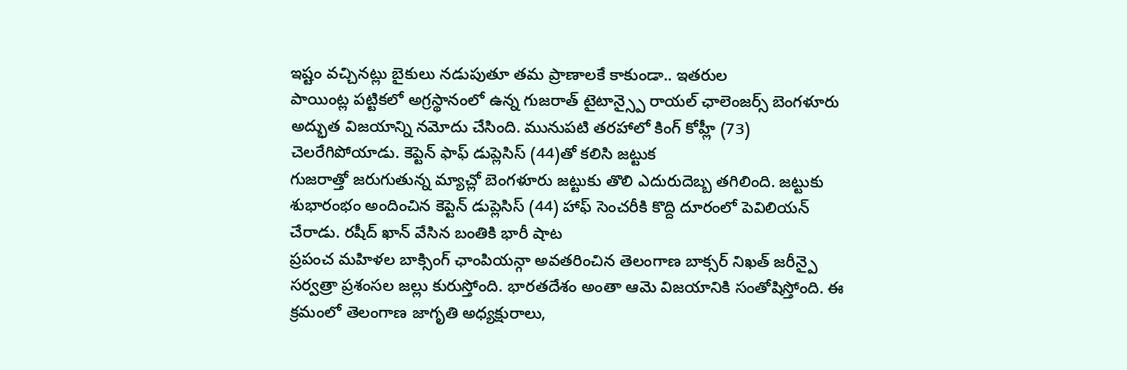ఇష్టం వచ్చినట్లు బైకులు నడుపుతూ తమ ప్రాణాలకే కాకుండా.. ఇతరుల
పాయింట్ల పట్టికలో అగ్రస్థానంలో ఉన్న గుజరాత్ టైటాన్స్పై రాయల్ ఛాలెంజర్స్ బెంగళూరు అద్భుత విజయాన్ని నమోదు చేసింది. మునుపటి తరహాలో కింగ్ కోహ్లీ (73) చెలరేగిపోయాడు. కెప్టెన్ ఫాఫ్ డుప్లెసిస్ (44)తో కలిసి జట్టుక
గుజరాత్తో జరుగుతున్న మ్యాచ్లో బెంగళూరు జట్టుకు తొలి ఎదురుదెబ్బ తగిలింది. జట్టుకు శుభారంభం అందించిన కెప్టెన్ డుప్లెసిస్ (44) హాఫ్ సెంచరీకి కొద్ది దూరంలో పెవిలియన్ చేరాడు. రషీద్ ఖాన్ వేసిన బంతికి భారీ షాట
ప్రపంచ మహిళల బాక్సింగ్ ఛాంపియన్గా అవతరించిన తెలంగాణ బాక్సర్ నిఖత్ జరీన్పై సర్వత్రా ప్రశంసల జల్లు కురుస్తోంది. భారతదేశం అంతా ఆమె విజయానికి సంతోషిస్తోంది. ఈ క్రమంలో తెలంగాణ జాగృతి అధ్యక్షురాలు,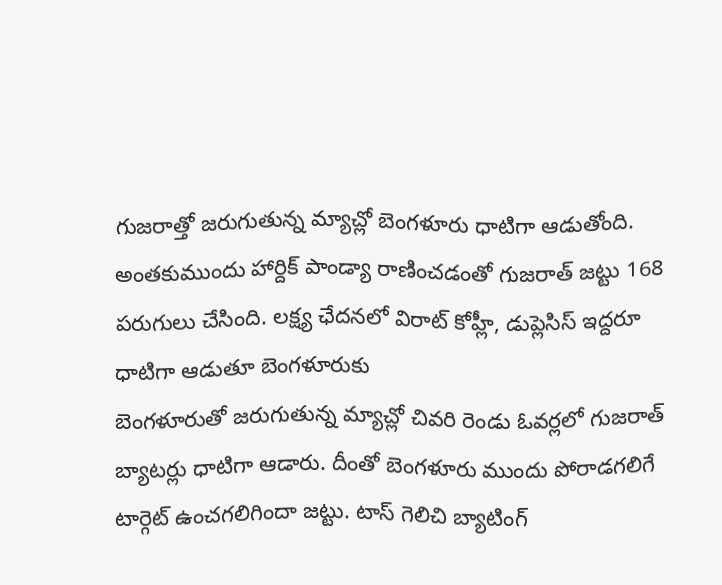గుజరాత్తో జరుగుతున్న మ్యాచ్లో బెంగళూరు ధాటిగా ఆడుతోంది. అంతకుముందు హార్దిక్ పాండ్యా రాణించడంతో గుజరాత్ జట్టు 168 పరుగులు చేసింది. లక్ష్య ఛేదనలో విరాట్ కోహ్లీ, డుప్లెసిస్ ఇద్దరూ ధాటిగా ఆడుతూ బెంగళూరుకు
బెంగళూరుతో జరుగుతున్న మ్యాచ్లో చివరి రెండు ఓవర్లలో గుజరాత్ బ్యాటర్లు ధాటిగా ఆడారు. దీంతో బెంగళూరు ముందు పోరాడగలిగే టార్గెట్ ఉంచగలిగిందా జట్టు. టాస్ గెలిచి బ్యాటింగ్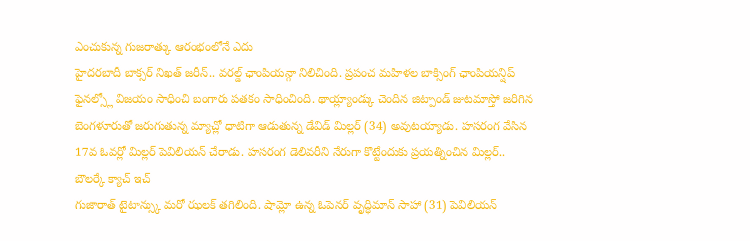ఎంచుకున్న గుజరాత్కు ఆరంభంలోనే ఎదు
హైదరబాదీ బాక్సర్ నిఖత్ జరీన్.. వరల్డ్ ఛాంపియన్గా నిలిచింది. ప్రపంచ మహిళల బాక్సింగ్ ఛాంపియన్షిప్ ఫైనల్స్లో విజయం సాధించి బంగారు పతకం సాధించింది. థాయ్ల్యాండ్కు చెందిన జిట్పాండ్ జుటమాస్తో జరిగిన
బెంగళూరుతో జరుగుతున్న మ్యాచ్లో ధాటిగా ఆడుతున్న డేవిడ్ మిల్లర్ (34) అవుటయ్యాడు. హసరంగ వేసిన 17వ ఓవర్లో మిల్లర్ పెవిలియన్ చేరాడు. హసరంగ డెలివరీని నేరుగా కొట్టేందుకు ప్రయత్నించిన మిల్లర్.. బౌలర్కే క్యాచ్ ఇచ్
గుజారాత్ టైటాన్స్కు మరో ఝలక్ తగిలింది. షామ్లో ఉన్న ఓపెనర్ వృద్ధిమాన్ సాహా (31) పెవిలియన్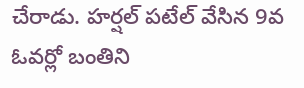చేరాడు. హర్షల్ పటేల్ వేసిన 9వ ఓవర్లో బంతిని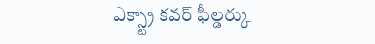ఎక్స్ట్రా కవర్ ఫీల్డర్కు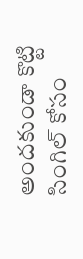అందకుండా కొట్టి సింగిల్ కోసం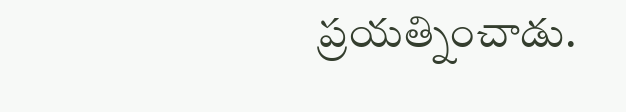ప్రయత్నించాడు.